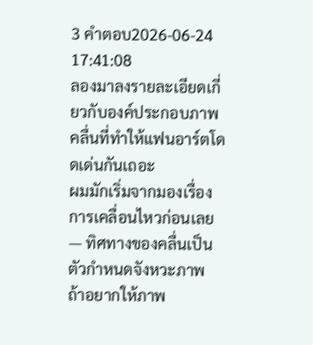3 คำตอบ2026-06-24 17:41:08
ลองมาลงรายละเอียดเกี่ยวกับองค์ประกอบภาพคลื่นที่ทำให้แฟนอาร์ตโดดเด่นกันเถอะ
ผมมักเริ่มจากมองเรื่องการเคลื่อนไหวก่อนเลย — ทิศทางของคลื่นเป็นตัวกำหนดจังหวะภาพ ถ้าอยากให้ภาพ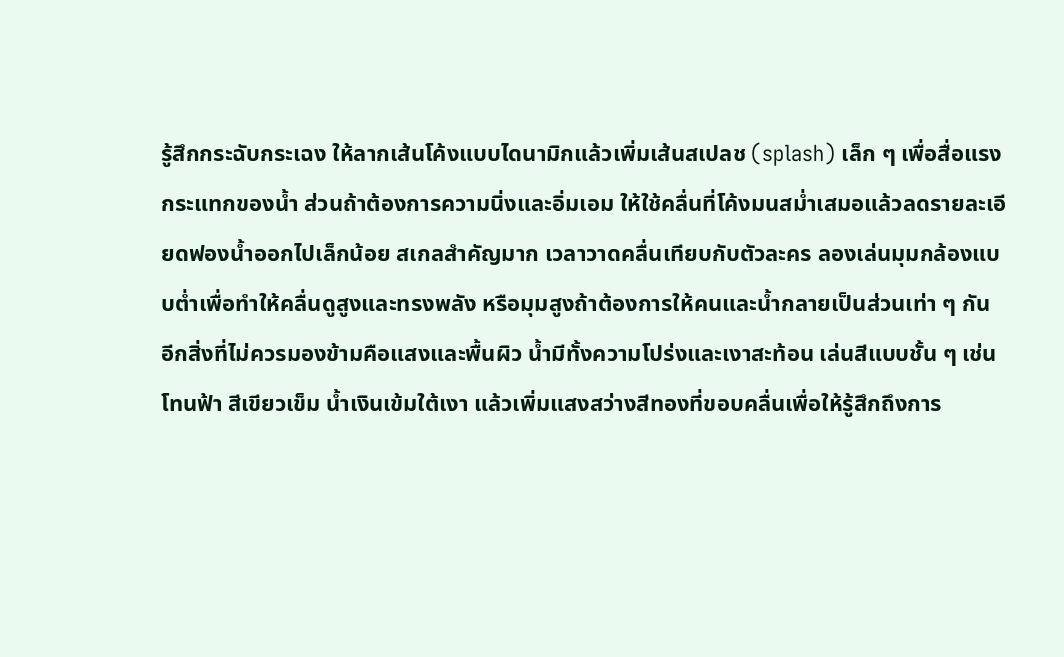รู้สึกกระฉับกระเฉง ให้ลากเส้นโค้งแบบไดนามิกแล้วเพิ่มเส้นสเปลช (splash) เล็ก ๆ เพื่อสื่อแรงกระแทกของน้ำ ส่วนถ้าต้องการความนิ่งและอิ่มเอม ให้ใช้คลื่นที่โค้งมนสม่ำเสมอแล้วลดรายละเอียดฟองน้ำออกไปเล็กน้อย สเกลสำคัญมาก เวลาวาดคลื่นเทียบกับตัวละคร ลองเล่นมุมกล้องแบบต่ำเพื่อทำให้คลื่นดูสูงและทรงพลัง หรือมุมสูงถ้าต้องการให้คนและน้ำกลายเป็นส่วนเท่า ๆ กัน
อีกสิ่งที่ไม่ควรมองข้ามคือแสงและพื้นผิว น้ำมีทั้งความโปร่งและเงาสะท้อน เล่นสีแบบชั้น ๆ เช่น โทนฟ้า สีเขียวเข็ม น้ำเงินเข้มใต้เงา แล้วเพิ่มแสงสว่างสีทองที่ขอบคลื่นเพื่อให้รู้สึกถึงการ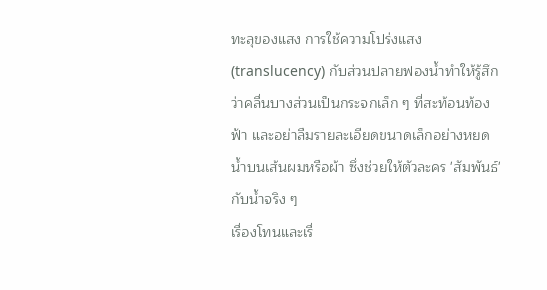ทะลุของแสง การใช้ความโปร่งแสง (translucency) กับส่วนปลายฟองน้ำทำให้รู้สึกว่าคลื่นบางส่วนเป็นกระจกเล็ก ๆ ที่สะท้อนท้องฟ้า และอย่าลืมรายละเอียดขนาดเล็กอย่างหยดน้ำบนเส้นผมหรือผ้า ซึ่งช่วยให้ตัวละคร 'สัมพันธ์' กับน้ำจริง ๆ
เรื่องโทนและเรื่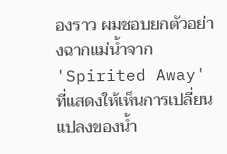องราว ผมชอบยกตัวอย่างฉากแม่น้ำจาก 'Spirited Away' ที่แสดงให้เห็นการเปลี่ยนแปลงของน้ำ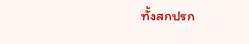ทั้งสกปรก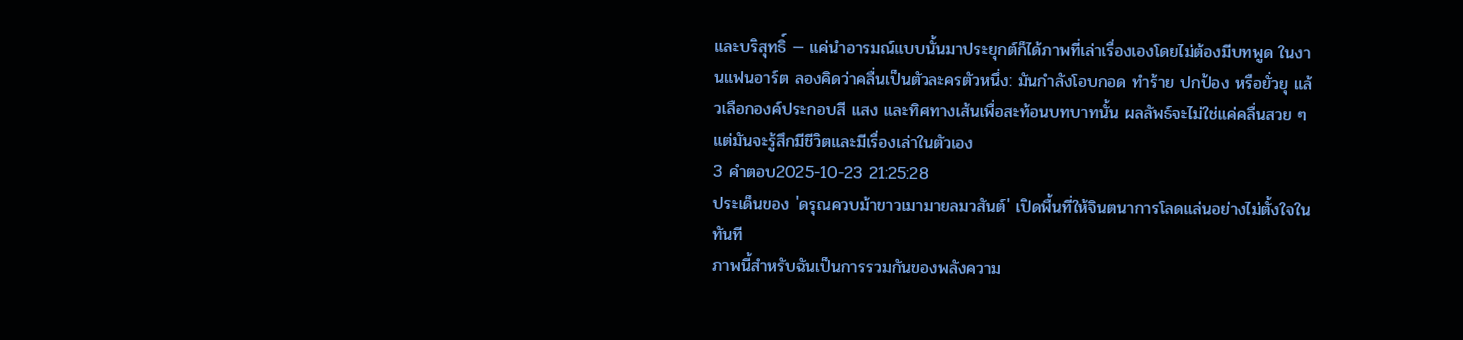และบริสุทธิ์ — แค่นำอารมณ์แบบนั้นมาประยุกต์ก็ได้ภาพที่เล่าเรื่องเองโดยไม่ต้องมีบทพูด ในงานแฟนอาร์ต ลองคิดว่าคลื่นเป็นตัวละครตัวหนึ่ง: มันกำลังโอบกอด ทำร้าย ปกป้อง หรือยั่วยุ แล้วเลือกองค์ประกอบสี แสง และทิศทางเส้นเพื่อสะท้อนบทบาทนั้น ผลลัพธ์จะไม่ใช่แค่คลื่นสวย ๆ แต่มันจะรู้สึกมีชีวิตและมีเรื่องเล่าในตัวเอง
3 คำตอบ2025-10-23 21:25:28
ประเด็นของ 'ดรุณควบม้าขาวเมามายลมวสันต์' เปิดพื้นที่ให้จินตนาการโลดแล่นอย่างไม่ตั้งใจในทันที
ภาพนี้สำหรับฉันเป็นการรวมกันของพลังความ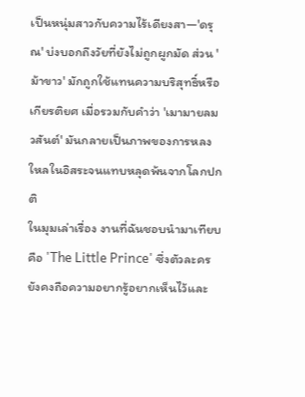เป็นหนุ่มสาวกับความไร้เดียงสา—'ดรุณ' บ่งบอกถึงวัยที่ยังไม่ถูกผูกมัด ส่วน 'ม้าขาว' มักถูกใช้แทนความบริสุทธิ์หรือเกียรติยศ เมื่อรวมกับคำว่า 'เมามายลมวสันต์' มันกลายเป็นภาพของการหลงใหลในอิสระจนแทบหลุดพ้นจากโลกปกติ
ในมุมเล่าเรื่อง งานที่ฉันชอบนำมาเทียบคือ 'The Little Prince' ซึ่งตัวละครยังคงถือความอยากรู้อยากเห็นไว้และ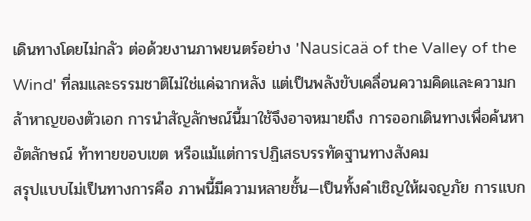เดินทางโดยไม่กลัว ต่อด้วยงานภาพยนตร์อย่าง 'Nausicaä of the Valley of the Wind' ที่ลมและธรรมชาติไม่ใช่แค่ฉากหลัง แต่เป็นพลังขับเคลื่อนความคิดและความกล้าหาญของตัวเอก การนำสัญลักษณ์นี้มาใช้จึงอาจหมายถึง การออกเดินทางเพื่อค้นหาอัตลักษณ์ ท้าทายขอบเขต หรือแม้แต่การปฏิเสธบรรทัดฐานทางสังคม
สรุปแบบไม่เป็นทางการคือ ภาพนี้มีความหลายชั้น—เป็นทั้งคำเชิญให้ผจญภัย การแบก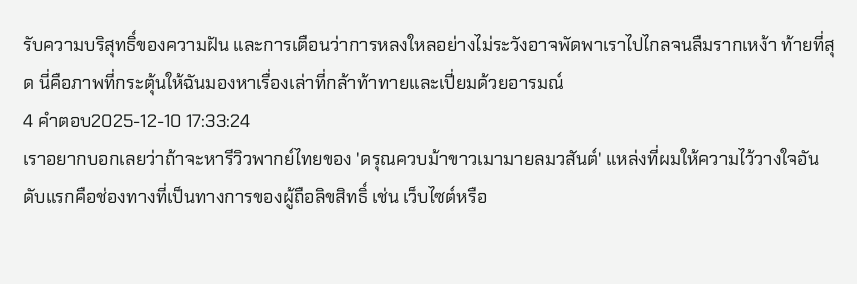รับความบริสุทธิ์ของความฝัน และการเตือนว่าการหลงใหลอย่างไม่ระวังอาจพัดพาเราไปไกลจนลืมรากเหง้า ท้ายที่สุด นี่คือภาพที่กระตุ้นให้ฉันมองหาเรื่องเล่าที่กล้าท้าทายและเปี่ยมด้วยอารมณ์
4 คำตอบ2025-12-10 17:33:24
เราอยากบอกเลยว่าถ้าจะหารีวิวพากย์ไทยของ 'ดรุณควบม้าขาวเมามายลมวสันต์' แหล่งที่ผมให้ความไว้วางใจอันดับแรกคือช่องทางที่เป็นทางการของผู้ถือลิขสิทธิ์ เช่น เว็บไซต์หรือ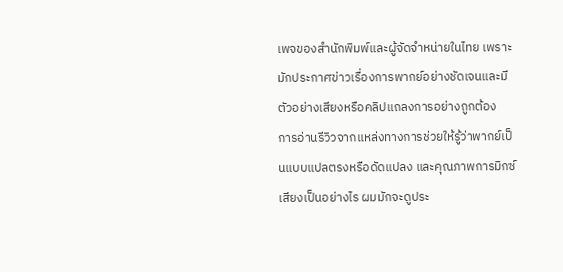เพจของสำนักพิมพ์และผู้จัดจำหน่ายในไทย เพราะมักประกาศข่าวเรื่องการพากย์อย่างชัดเจนและมีตัวอย่างเสียงหรือคลิปแถลงการอย่างถูกต้อง
การอ่านรีวิวจากแหล่งทางการช่วยให้รู้ว่าพากย์เป็นแบบแปลตรงหรือดัดแปลง และคุณภาพการมิกซ์เสียงเป็นอย่างไร ผมมักจะดูประ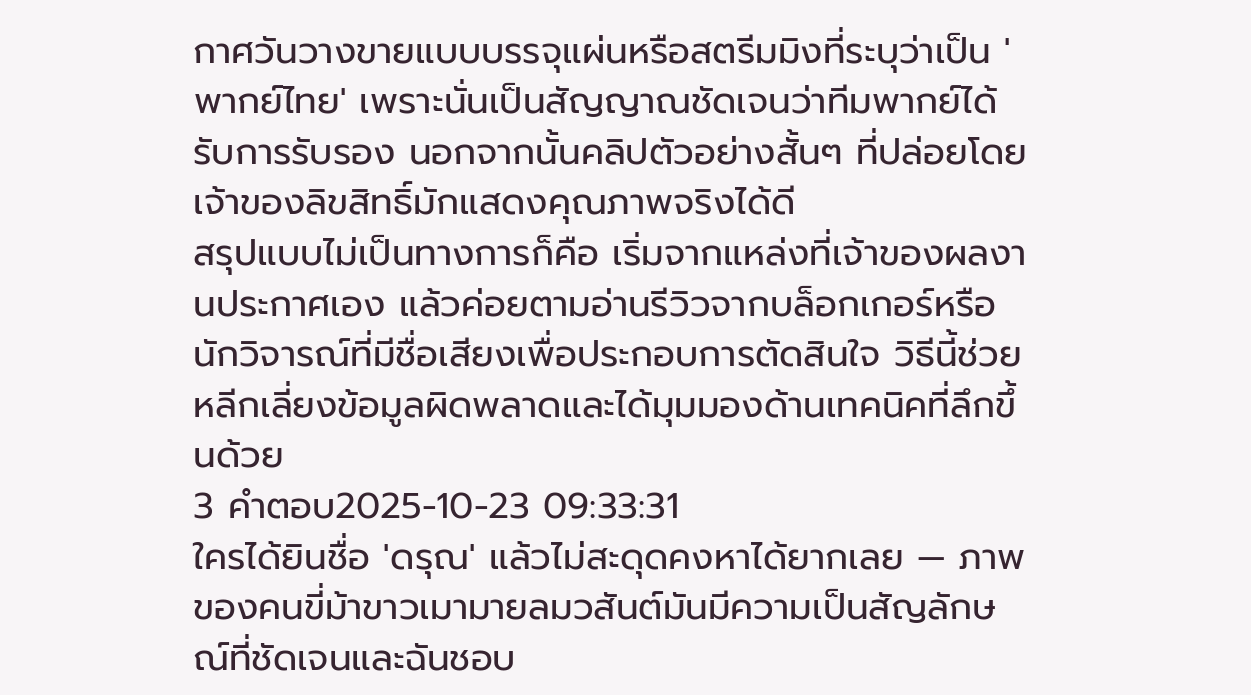กาศวันวางขายแบบบรรจุแผ่นหรือสตรีมมิงที่ระบุว่าเป็น 'พากย์ไทย' เพราะนั่นเป็นสัญญาณชัดเจนว่าทีมพากย์ได้รับการรับรอง นอกจากนั้นคลิปตัวอย่างสั้นๆ ที่ปล่อยโดยเจ้าของลิขสิทธิ์มักแสดงคุณภาพจริงได้ดี
สรุปแบบไม่เป็นทางการก็คือ เริ่มจากแหล่งที่เจ้าของผลงานประกาศเอง แล้วค่อยตามอ่านรีวิวจากบล็อกเกอร์หรือนักวิจารณ์ที่มีชื่อเสียงเพื่อประกอบการตัดสินใจ วิธีนี้ช่วยหลีกเลี่ยงข้อมูลผิดพลาดและได้มุมมองด้านเทคนิคที่ลึกขึ้นด้วย
3 คำตอบ2025-10-23 09:33:31
ใครได้ยินชื่อ 'ดรุณ' แล้วไม่สะดุดคงหาได้ยากเลย — ภาพของคนขี่ม้าขาวเมามายลมวสันต์มันมีความเป็นสัญลักษณ์ที่ชัดเจนและฉันชอบ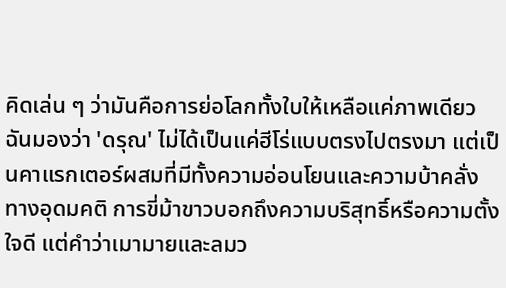คิดเล่น ๆ ว่ามันคือการย่อโลกทั้งใบให้เหลือแค่ภาพเดียว
ฉันมองว่า 'ดรุณ' ไม่ได้เป็นแค่ฮีโร่แบบตรงไปตรงมา แต่เป็นคาแรกเตอร์ผสมที่มีทั้งความอ่อนโยนและความบ้าคลั่งทางอุดมคติ การขี่ม้าขาวบอกถึงความบริสุทธิ์หรือความตั้งใจดี แต่คำว่าเมามายและลมว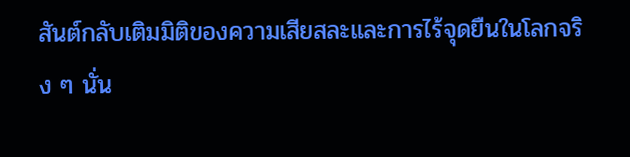สันต์กลับเติมมิติของความเสียสละและการไร้จุดยืนในโลกจริง ๆ นั่น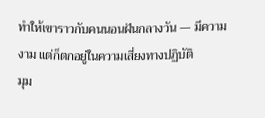ทำให้เขาราวกับคนนอนฝันกลางวัน — มีความงาม แต่ก็ตกอยู่ในความเสี่ยงทางปฏิบัติ
มุม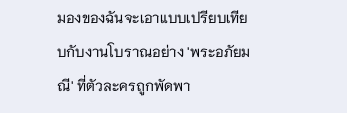มองของฉันจะเอาแบบเปรียบเทียบกับงานโบราณอย่าง 'พระอภัยมณี' ที่ตัวละครถูกพัดพา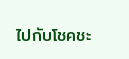ไปกับโชคชะ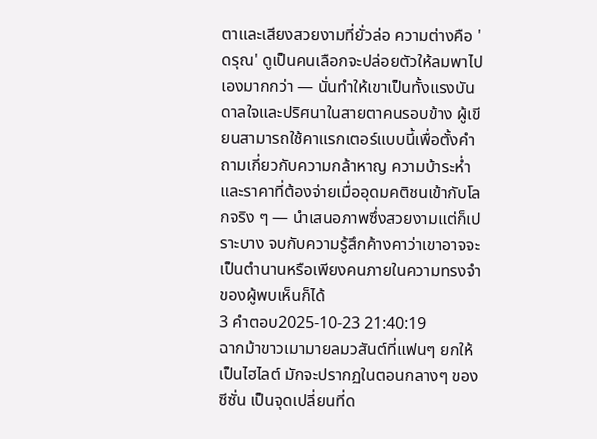ตาและเสียงสวยงามที่ยั่วล่อ ความต่างคือ 'ดรุณ' ดูเป็นคนเลือกจะปล่อยตัวให้ลมพาไปเองมากกว่า — นั่นทำให้เขาเป็นทั้งแรงบันดาลใจและปริศนาในสายตาคนรอบข้าง ผู้เขียนสามารถใช้คาแรกเตอร์แบบนี้เพื่อตั้งคำถามเกี่ยวกับความกล้าหาญ ความบ้าระห่ำ และราคาที่ต้องจ่ายเมื่ออุดมคติชนเข้ากับโลกจริง ๆ — นำเสนอภาพซึ่งสวยงามแต่ก็เปราะบาง จบกับความรู้สึกค้างคาว่าเขาอาจจะเป็นตำนานหรือเพียงคนภายในความทรงจำของผู้พบเห็นก็ได้
3 คำตอบ2025-10-23 21:40:19
ฉากม้าขาวเมามายลมวสันต์ที่แฟนๆ ยกให้เป็นไฮไลต์ มักจะปรากฏในตอนกลางๆ ของซีซั่น เป็นจุดเปลี่ยนที่ด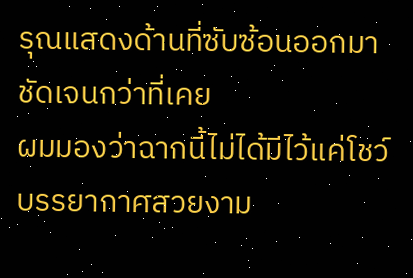รุณแสดงด้านที่ซับซ้อนออกมาชัดเจนกว่าที่เคย
ผมมองว่าฉากนี้ไม่ได้มีไว้แค่โชว์บรรยากาศสวยงาม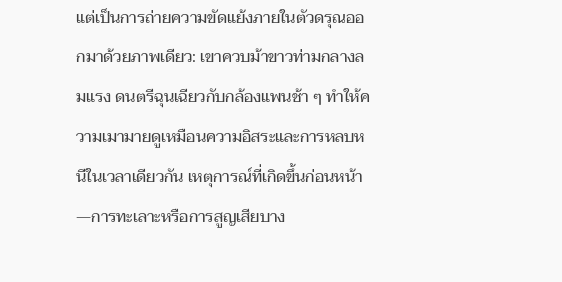แต่เป็นการถ่ายความขัดแย้งภายในตัวดรุณออกมาด้วยภาพเดียว: เขาควบม้าขาวท่ามกลางลมแรง ดนตรีฉุนเฉียวกับกล้องแพนช้า ๆ ทำให้ความเมามายดูเหมือนความอิสระและการหลบหนีในเวลาเดียวกัน เหตุการณ์ที่เกิดขึ้นก่อนหน้า—การทะเลาะหรือการสูญเสียบาง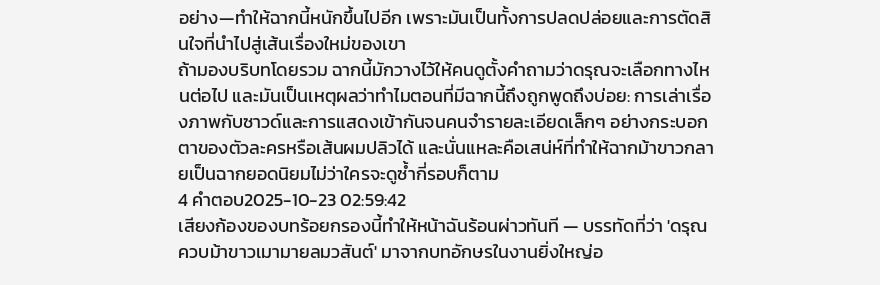อย่าง—ทำให้ฉากนี้หนักขึ้นไปอีก เพราะมันเป็นทั้งการปลดปล่อยและการตัดสินใจที่นำไปสู่เส้นเรื่องใหม่ของเขา
ถ้ามองบริบทโดยรวม ฉากนี้มักวางไว้ให้คนดูตั้งคำถามว่าดรุณจะเลือกทางไหนต่อไป และมันเป็นเหตุผลว่าทำไมตอนที่มีฉากนี้ถึงถูกพูดถึงบ่อย: การเล่าเรื่องภาพกับซาวด์และการแสดงเข้ากันจนคนจำรายละเอียดเล็กๆ อย่างกระบอกตาของตัวละครหรือเส้นผมปลิวได้ และนั่นแหละคือเสน่ห์ที่ทำให้ฉากม้าขาวกลายเป็นฉากยอดนิยมไม่ว่าใครจะดูซ้ำกี่รอบก็ตาม
4 คำตอบ2025-10-23 02:59:42
เสียงก้องของบทร้อยกรองนี้ทำให้หน้าฉันร้อนผ่าวทันที — บรรทัดที่ว่า 'ดรุณควบม้าขาวเมามายลมวสันต์' มาจากบทอักษรในงานยิ่งใหญ่อ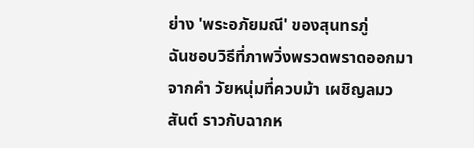ย่าง 'พระอภัยมณี' ของสุนทรภู่
ฉันชอบวิธีที่ภาพวิ่งพรวดพราดออกมาจากคำ วัยหนุ่มที่ควบม้า เผชิญลมวสันต์ ราวกับฉากห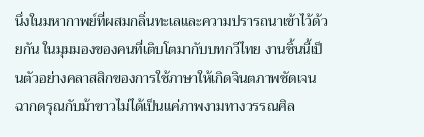นึ่งในมหากาพย์ที่ผสมกลิ่นทะเลและความปรารถนาเข้าไว้ด้วยกัน ในมุมมองของคนที่เติบโตมากับบทกวีไทย งานชิ้นนี้เป็นตัวอย่างคลาสสิกของการใช้ภาษาให้เกิดจินตภาพชัดเจน ฉากดรุณกับม้าขาวไม่ได้เป็นแค่ภาพงามทางวรรณศิล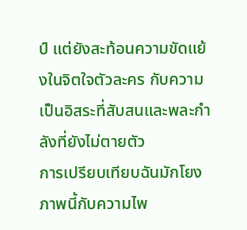ป์ แต่ยังสะท้อนความขัดแย้งในจิตใจตัวละคร กับความเป็นอิสระที่สับสนและพละกำลังที่ยังไม่ตายตัว
การเปรียบเทียบฉันมักโยงภาพนี้กับความไพ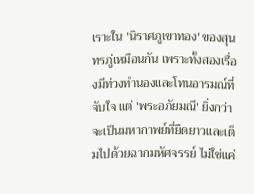เราะใน 'นิราศภูเขาทอง' ของสุนทรภู่เหมือนกัน เพราะทั้งสองเรื่องมีท่วงทำนองและโทนอารมณ์ที่จับใจ แต่ 'พระอภัยมณี' ยิ่งกว่าจะเป็นมหากาพย์ที่ยืดยาวและเต็มไปด้วยฉากมหัศจรรย์ ไม่ใช่แค่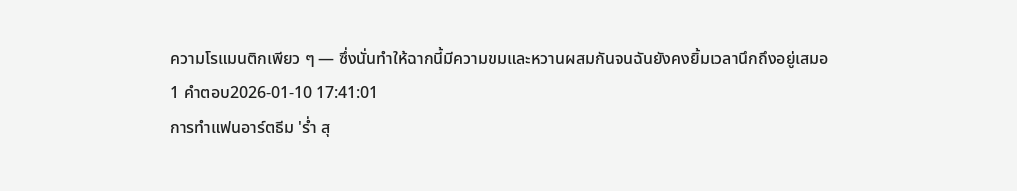ความโรแมนติกเพียว ๆ — ซึ่งนั่นทำให้ฉากนี้มีความขมและหวานผสมกันจนฉันยังคงยิ้มเวลานึกถึงอยู่เสมอ
1 คำตอบ2026-01-10 17:41:01
การทำแฟนอาร์ตธีม 'ร่ำ สุ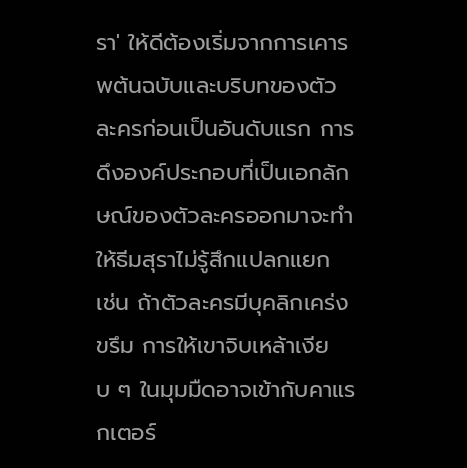รา' ให้ดีต้องเริ่มจากการเคารพต้นฉบับและบริบทของตัวละครก่อนเป็นอันดับแรก การดึงองค์ประกอบที่เป็นเอกลักษณ์ของตัวละครออกมาจะทำให้ธีมสุราไม่รู้สึกแปลกแยก เช่น ถ้าตัวละครมีบุคลิกเคร่งขรึม การให้เขาจิบเหล้าเงียบ ๆ ในมุมมืดอาจเข้ากับคาแรกเตอร์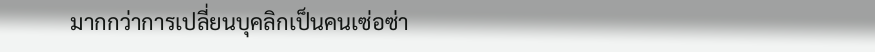มากกว่าการเปลี่ยนบุคลิกเป็นคนเซ่อซ่า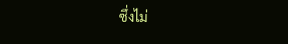ซึ่งไม่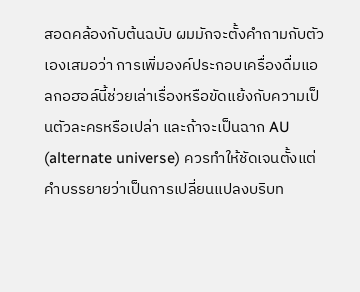สอดคล้องกับต้นฉบับ ผมมักจะตั้งคำถามกับตัวเองเสมอว่า การเพิ่มองค์ประกอบเครื่องดื่มแอลกอฮอล์นี้ช่วยเล่าเรื่องหรือขัดแย้งกับความเป็นตัวละครหรือเปล่า และถ้าจะเป็นฉาก AU (alternate universe) ควรทำให้ชัดเจนตั้งแต่คำบรรยายว่าเป็นการเปลี่ยนแปลงบริบท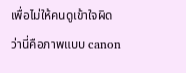เพื่อไม่ให้คนดูเข้าใจผิดว่านี่คือภาพแบบ canon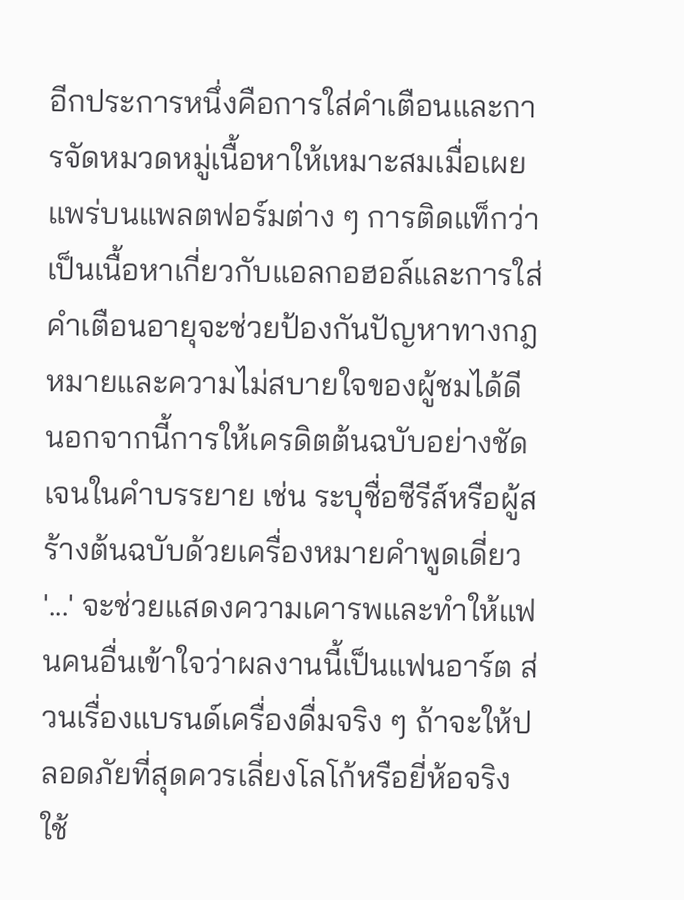อีกประการหนึ่งคือการใส่คำเตือนและการจัดหมวดหมู่เนื้อหาให้เหมาะสมเมื่อเผยแพร่บนแพลตฟอร์มต่าง ๆ การติดแท็กว่าเป็นเนื้อหาเกี่ยวกับแอลกอฮอล์และการใส่คำเตือนอายุจะช่วยป้องกันปัญหาทางกฎหมายและความไม่สบายใจของผู้ชมได้ดี นอกจากนี้การให้เครดิตต้นฉบับอย่างชัดเจนในคำบรรยาย เช่น ระบุชื่อซีรีส์หรือผู้สร้างต้นฉบับด้วยเครื่องหมายคำพูดเดี่ยว '...' จะช่วยแสดงความเคารพและทำให้แฟนคนอื่นเข้าใจว่าผลงานนี้เป็นแฟนอาร์ต ส่วนเรื่องแบรนด์เครื่องดื่มจริง ๆ ถ้าจะให้ปลอดภัยที่สุดควรเลี่ยงโลโก้หรือยี่ห้อจริง ใช้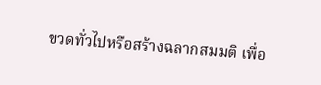ขวดทั่วไปหรือสร้างฉลากสมมติ เพื่อ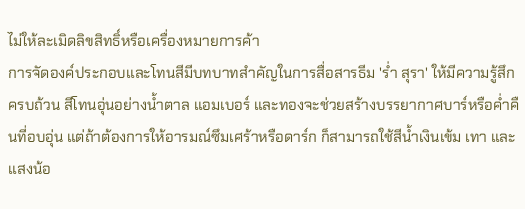ไม่ให้ละเมิดลิขสิทธิ์หรือเครื่องหมายการค้า
การจัดองค์ประกอบและโทนสีมีบทบาทสำคัญในการสื่อสารธีม 'ร่ำ สุรา' ให้มีความรู้สึกครบถ้วน สีโทนอุ่นอย่างน้ำตาล แอมเบอร์ และทองจะช่วยสร้างบรรยากาศบาร์หรือค่ำคืนที่อบอุ่น แต่ถ้าต้องการให้อารมณ์ซึมเศร้าหรือดาร์ก ก็สามารถใช้สีน้ำเงินเข้ม เทา และแสงน้อ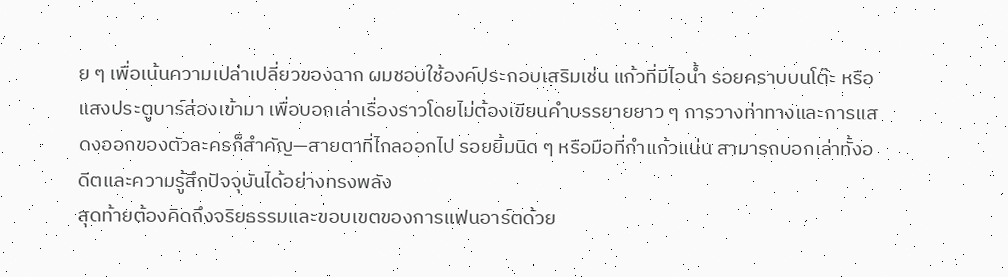ย ๆ เพื่อเน้นความเปล่าเปลี่ยวของฉาก ผมชอบใช้องค์ประกอบเสริมเช่น แก้วที่มีไอน้ำ รอยคราบบนโต๊ะ หรือแสงประตูบาร์ส่องเข้ามา เพื่อบอกเล่าเรื่องราวโดยไม่ต้องเขียนคำบรรยายยาว ๆ การวางท่าทางและการแสดงออกของตัวละครก็สำคัญ—สายตาที่ไกลออกไป รอยยิ้มนิด ๆ หรือมือที่กำแก้วแน่น สามารถบอกเล่าทั้งอดีตและความรู้สึกปัจจุบันได้อย่างทรงพลัง
สุดท้ายต้องคิดถึงจริยธรรมและขอบเขตของการแฟนอาร์ตด้วย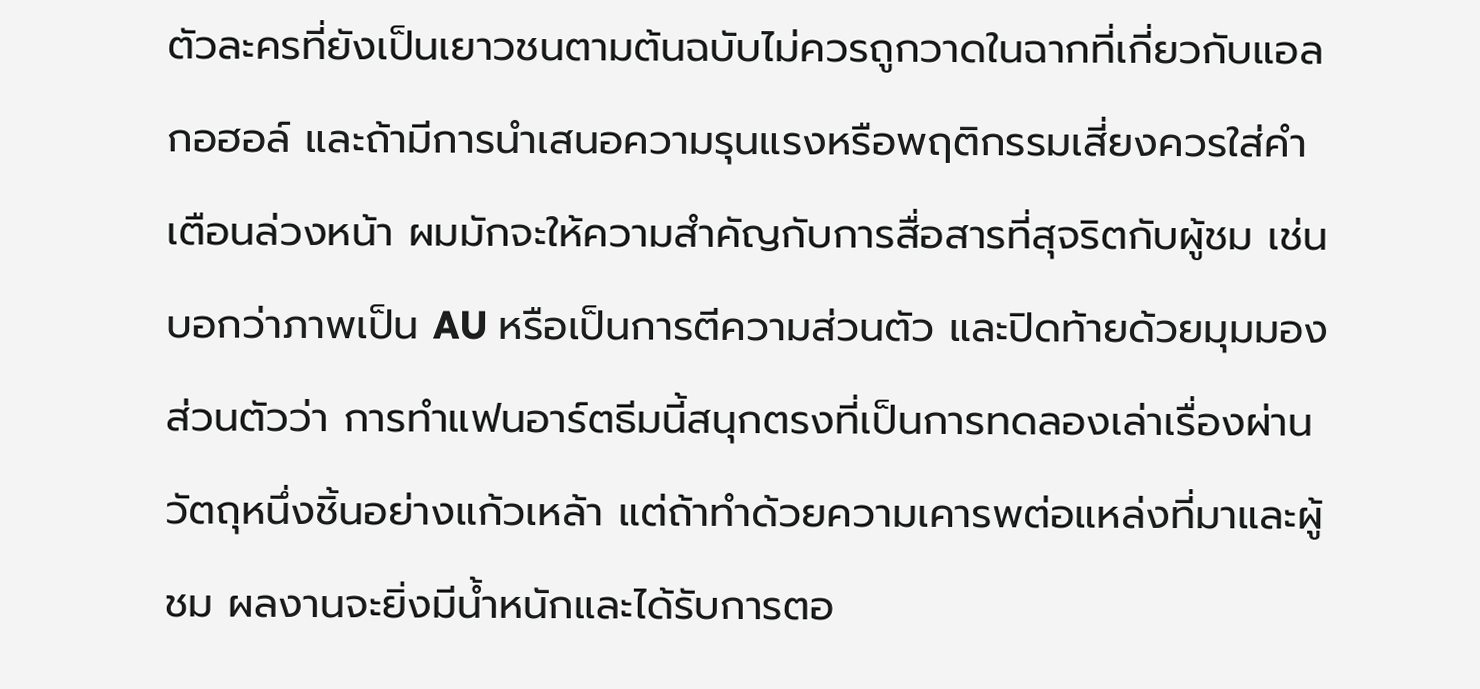ตัวละครที่ยังเป็นเยาวชนตามต้นฉบับไม่ควรถูกวาดในฉากที่เกี่ยวกับแอลกอฮอล์ และถ้ามีการนำเสนอความรุนแรงหรือพฤติกรรมเสี่ยงควรใส่คำเตือนล่วงหน้า ผมมักจะให้ความสำคัญกับการสื่อสารที่สุจริตกับผู้ชม เช่น บอกว่าภาพเป็น AU หรือเป็นการตีความส่วนตัว และปิดท้ายด้วยมุมมองส่วนตัวว่า การทำแฟนอาร์ตธีมนี้สนุกตรงที่เป็นการทดลองเล่าเรื่องผ่านวัตถุหนึ่งชิ้นอย่างแก้วเหล้า แต่ถ้าทำด้วยความเคารพต่อแหล่งที่มาและผู้ชม ผลงานจะยิ่งมีน้ำหนักและได้รับการตอ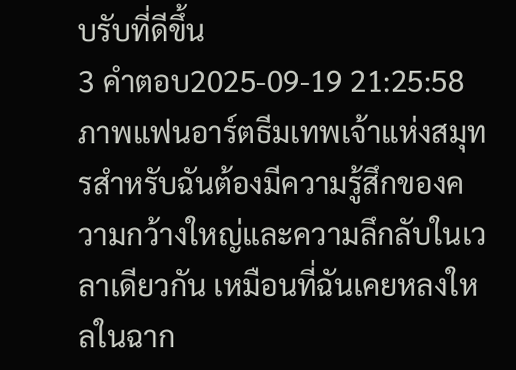บรับที่ดีขึ้น
3 คำตอบ2025-09-19 21:25:58
ภาพแฟนอาร์ตธีมเทพเจ้าแห่งสมุทรสำหรับฉันต้องมีความรู้สึกของความกว้างใหญ่และความลึกลับในเวลาเดียวกัน เหมือนที่ฉันเคยหลงใหลในฉาก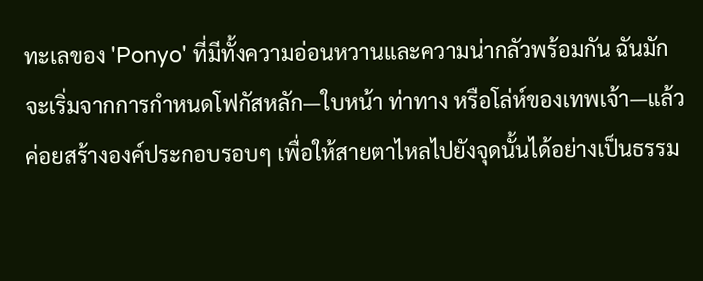ทะเลของ 'Ponyo' ที่มีทั้งความอ่อนหวานและความน่ากลัวพร้อมกัน ฉันมักจะเริ่มจากการกำหนดโฟกัสหลัก—ใบหน้า ท่าทาง หรือโล่ห์ของเทพเจ้า—แล้วค่อยสร้างองค์ประกอบรอบๆ เพื่อให้สายตาไหลไปยังจุดนั้นได้อย่างเป็นธรรม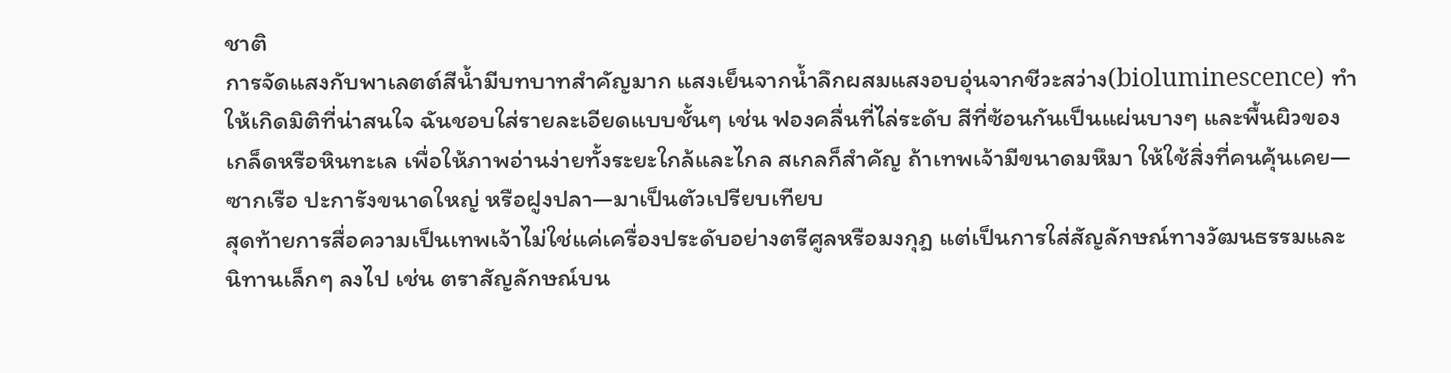ชาติ
การจัดแสงกับพาเลตต์สีน้ำมีบทบาทสำคัญมาก แสงเย็นจากน้ำลึกผสมแสงอบอุ่นจากชีวะสว่าง(bioluminescence) ทำให้เกิดมิติที่น่าสนใจ ฉันชอบใส่รายละเอียดแบบชั้นๆ เช่น ฟองคลื่นที่ไล่ระดับ สีที่ซ้อนกันเป็นแผ่นบางๆ และพื้นผิวของเกล็ดหรือหินทะเล เพื่อให้ภาพอ่านง่ายทั้งระยะใกล้และไกล สเกลก็สำคัญ ถ้าเทพเจ้ามีขนาดมหึมา ให้ใช้สิ่งที่คนคุ้นเคย—ซากเรือ ปะการังขนาดใหญ่ หรือฝูงปลา—มาเป็นตัวเปรียบเทียบ
สุดท้ายการสื่อความเป็นเทพเจ้าไม่ใช่แค่เครื่องประดับอย่างตรีศูลหรือมงกุฎ แต่เป็นการใส่สัญลักษณ์ทางวัฒนธรรมและนิทานเล็กๆ ลงไป เช่น ตราสัญลักษณ์บน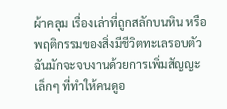ผ้าคลุม เรื่องเล่าที่ถูกสลักบนหิน หรือพฤติกรรมของสิ่งมีชีวิตทะเลรอบตัว ฉันมักจะจบงานด้วยการเพิ่มสัญญะเล็กๆ ที่ทำให้คนดูอ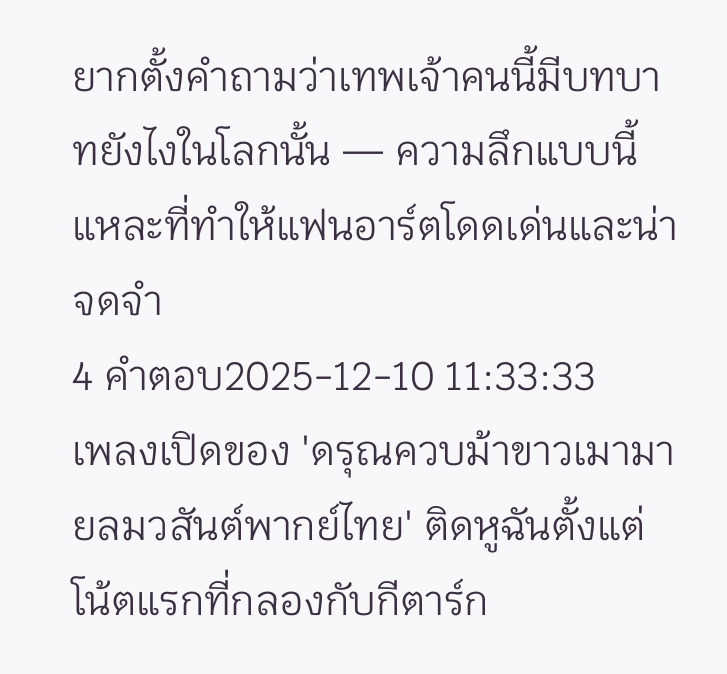ยากตั้งคำถามว่าเทพเจ้าคนนี้มีบทบาทยังไงในโลกนั้น — ความลึกแบบนี้แหละที่ทำให้แฟนอาร์ตโดดเด่นและน่าจดจำ
4 คำตอบ2025-12-10 11:33:33
เพลงเปิดของ 'ดรุณควบม้าขาวเมามายลมวสันต์พากย์ไทย' ติดหูฉันตั้งแต่โน้ตแรกที่กลองกับกีตาร์ก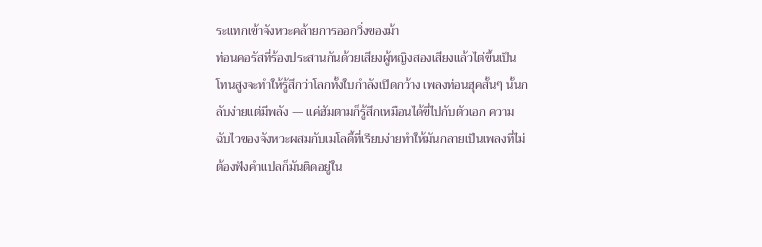ระแทกเข้าจังหวะคล้ายการออกวิ่งของม้า
ท่อนคอรัสที่ร้องประสานกันด้วยเสียงผู้หญิงสองเสียงแล้วไต่ขึ้นเป็นโทนสูงจะทำให้รู้สึกว่าโลกทั้งใบกำลังเปิดกว้าง เพลงท่อนฮุคสั้นๆ นั้นกลับง่ายแต่มีพลัง — แค่ฮัมตามก็รู้สึกเหมือนได้ขี่ไปกับตัวเอก ความฉับไวของจังหวะผสมกับเมโลดี้ที่เรียบง่ายทำให้มันกลายเป็นเพลงที่ไม่ต้องฟังคำแปลก็มันติดอยู่ใน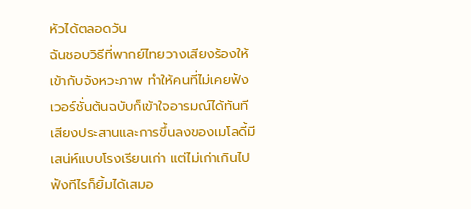หัวได้ตลอดวัน
ฉันชอบวิธีที่พากย์ไทยวางเสียงร้องให้เข้ากับจังหวะภาพ ทำให้คนที่ไม่เคยฟังเวอร์ชั่นต้นฉบับก็เข้าใจอารมณ์ได้ทันที เสียงประสานและการขึ้นลงของเมโลดี้มีเสน่ห์แบบโรงเรียนเก่า แต่ไม่เก่าเกินไป ฟังทีไรก็ยิ้มได้เสมอ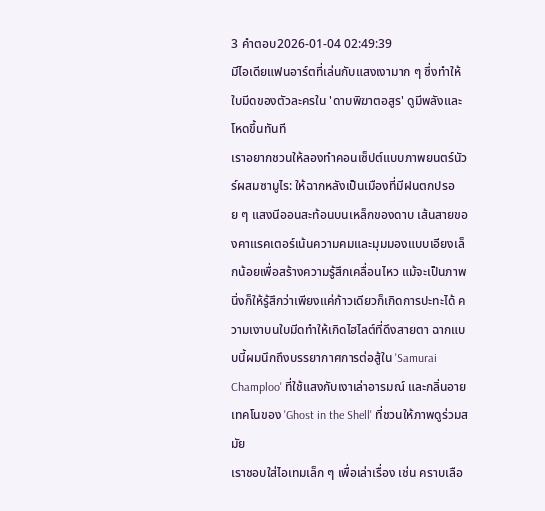3 คำตอบ2026-01-04 02:49:39
มีไอเดียแฟนอาร์ตที่เล่นกับแสงเงามาก ๆ ซึ่งทำให้ใบมีดของตัวละครใน 'ดาบพิฆาตอสูร' ดูมีพลังและโหดขึ้นทันที
เราอยากชวนให้ลองทำคอนเซ็ปต์แบบภาพยนตร์นัวร์ผสมซามูไร: ให้ฉากหลังเป็นเมืองที่มีฝนตกปรอย ๆ แสงนีออนสะท้อนบนเหล็กของดาบ เส้นสายของคาแรคเตอร์เน้นความคมและมุมมองแบบเอียงเล็กน้อยเพื่อสร้างความรู้สึกเคลื่อนไหว แม้จะเป็นภาพนิ่งก็ให้รู้สึกว่าเพียงแค่ก้าวเดียวก็เกิดการปะทะได้ ความเงาบนใบมีดทำให้เกิดไฮไลต์ที่ดึงสายตา ฉากแบบนี้ผมนึกถึงบรรยากาศการต่อสู้ใน 'Samurai Champloo' ที่ใช้แสงกับเงาเล่าอารมณ์ และกลิ่นอายเทคโนของ 'Ghost in the Shell' ที่ชวนให้ภาพดูร่วมสมัย
เราชอบใส่ไอเทมเล็ก ๆ เพื่อเล่าเรื่อง เช่น คราบเลือ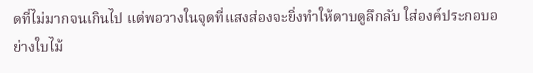ดที่ไม่มากจนเกินไป แต่พอวางในจุดที่แสงส่องจะยิ่งทำให้ดาบดูลึกลับ ใส่องค์ประกอบอย่างใบไม้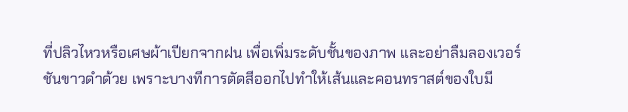ที่ปลิวไหวหรือเศษผ้าเปียกจากฝน เพื่อเพิ่มระดับชั้นของภาพ และอย่าลืมลองเวอร์ชันขาวดำด้วย เพราะบางทีการตัดสีออกไปทำให้เส้นและคอนทราสต์ของใบมี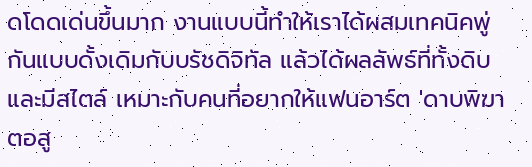ดโดดเด่นขึ้นมาก งานแบบนี้ทำให้เราได้ผสมเทคนิคพู่กันแบบดั้งเดิมกับบรัชดิจิทัล แล้วได้ผลลัพธ์ที่ทั้งดิบและมีสไตล์ เหมาะกับคนที่อยากให้แฟนอาร์ต 'ดาบพิฆาตอสู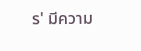ร' มีความ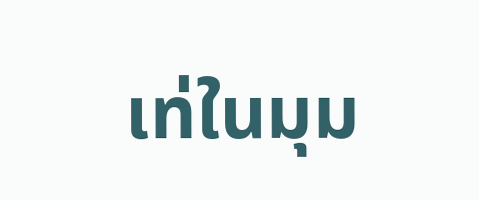เท่ในมุม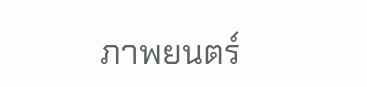ภาพยนตร์